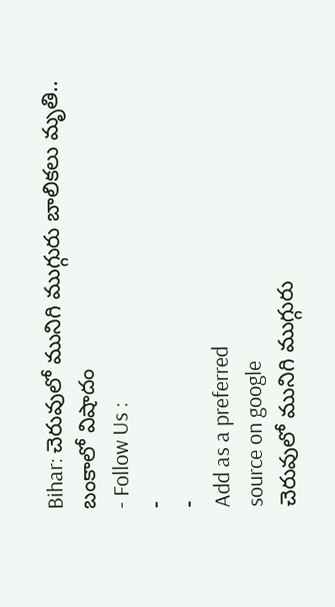Bihar: చెరువులో మునిగి ముగ్గురు బాలికలు మృతి.. బంకాలో విషాదం
- Follow Us :
-
-
Add as a preferred
source on google
చెరువులో మునిగి ముగ్గురు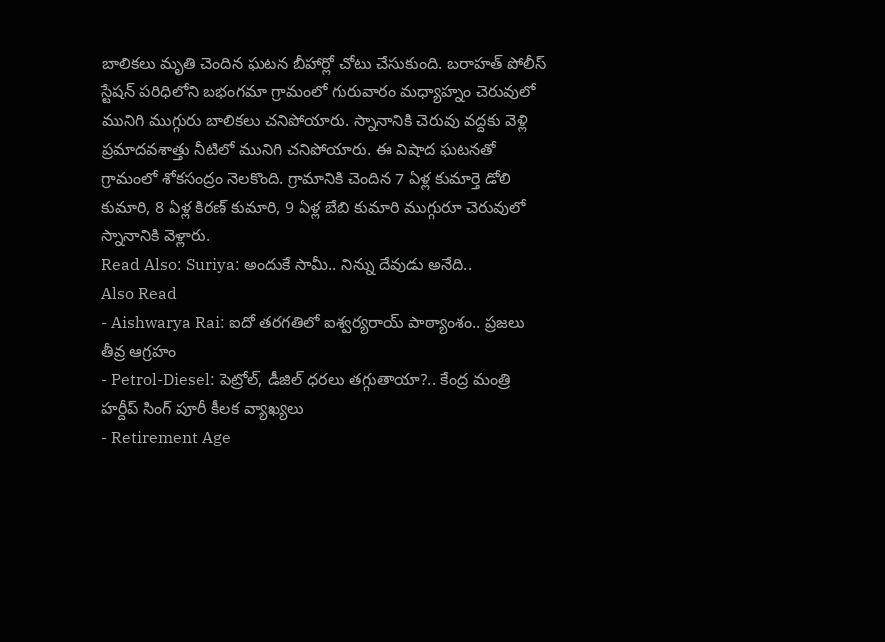బాలికలు మృతి చెందిన ఘటన బీహార్లో చోటు చేసుకుంది. బరాహత్ పోలీస్ స్టేషన్ పరిధిలోని బభంగమా గ్రామంలో గురువారం మధ్యాహ్నం చెరువులో మునిగి ముగ్గురు బాలికలు చనిపోయారు. స్నానానికి చెరువు వద్దకు వెళ్లి ప్రమాదవశాత్తు నీటిలో మునిగి చనిపోయారు. ఈ విషాద ఘటనతో గ్రామంలో శోకసంద్రం నెలకొంది. గ్రామానికి చెందిన 7 ఏళ్ల కుమార్తె డోలి కుమారి, 8 ఏళ్ల కిరణ్ కుమారి, 9 ఏళ్ల బేబి కుమారి ముగ్గురూ చెరువులో స్నానానికి వెళ్లారు.
Read Also: Suriya: అందుకే సామీ.. నిన్ను దేవుడు అనేది..
Also Read
- Aishwarya Rai: ఐదో తరగతిలో ఐశ్వర్యరాయ్ పాఠ్యాంశం.. ప్రజలు తీవ్ర ఆగ్రహం
- Petrol-Diesel: పెట్రోల్, డీజిల్ ధరలు తగ్గుతాయా?.. కేంద్ర మంత్రి హర్దీప్ సింగ్ పూరీ కీలక వ్యాఖ్యలు
- Retirement Age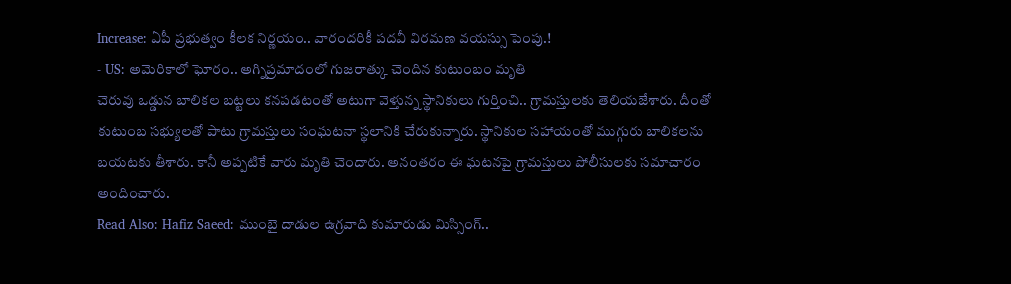Increase: ఏపీ ప్రభుత్వం కీలక నిర్ణయం.. వారందరికీ పదవీ విరమణ వయస్సు పెంపు.!
- US: అమెరికాలో ఘోరం.. అగ్నిప్రమాదంలో గుజరాత్కు చెందిన కుటుంబం మృతి
చెరువు ఒడ్డున బాలికల బట్టలు కనపడటంతో అటుగా వెళ్తున్న స్థానికులు గుర్తించి.. గ్రామస్తులకు తెలియజేశారు. దీంతో కుటుంబ సభ్యులతో పాటు గ్రామస్తులు సంఘటనా స్థలానికి చేరుకున్నారు. స్థానికుల సహాయంతో ముగ్గురు బాలికలను బయటకు తీశారు. కానీ అప్పటికే వారు మృతి చెందారు. అనంతరం ఈ ఘటనపై గ్రామస్తులు పోలీసులకు సమాచారం అందించారు.
Read Also: Hafiz Saeed: ముంబై దాడుల ఉగ్రవాది కుమారుడు మిస్సింగ్..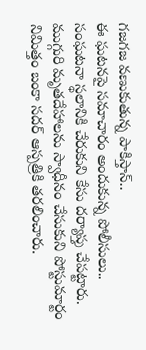గజగజ వణుకుతున్న పాకిస్తాన్..
ఈ ఘటనపై సమాచారం అందుకున్న పోలీసులు.. సంఘటనా స్థలానికి చేరుకుని కేసు దర్యాప్తు చేపట్టారు. ముగ్గురి మృతదేహాలను స్వాధీనం చేసుకుని పోస్టుమార్టం నిమిత్తం బంకా సదర్ ఆస్పత్రికి తరలించారు.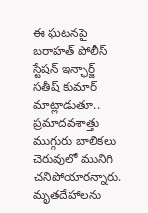ఈ ఘటనపై బరాహత్ పోలీస్ స్టేషన్ ఇన్ఛార్జ్ సతీష్ కుమార్ మాట్లాడుతూ.. ప్రమాదవశాత్తు ముగ్గురు బాలికలు చెరువులో మునిగి చనిపోయారన్నారు. మృతదేహాలను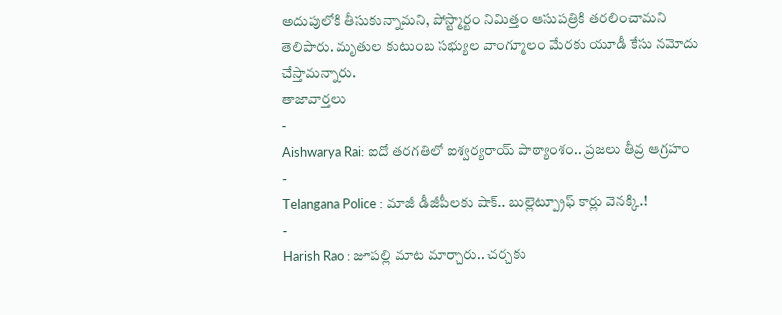అదుపులోకి తీసుకున్నామని, పోస్ట్మార్టం నిమిత్తం ఆసుపత్రికి తరలించామని తెలిపారు. మృతుల కుటుంబ సభ్యుల వాంగ్మూలం మేరకు యూడీ కేసు నమోదు చేస్తామన్నారు.
తాజావార్తలు
-
Aishwarya Rai: ఐదో తరగతిలో ఐశ్వర్యరాయ్ పాఠ్యాంశం.. ప్రజలు తీవ్ర ఆగ్రహం
-
Telangana Police : మాజీ డీజీపీలకు షాక్.. బుల్లెట్ప్రూఫ్ కార్లు వెనక్కి.!
-
Harish Rao : జూపల్లి మాట మార్చారు.. చర్చకు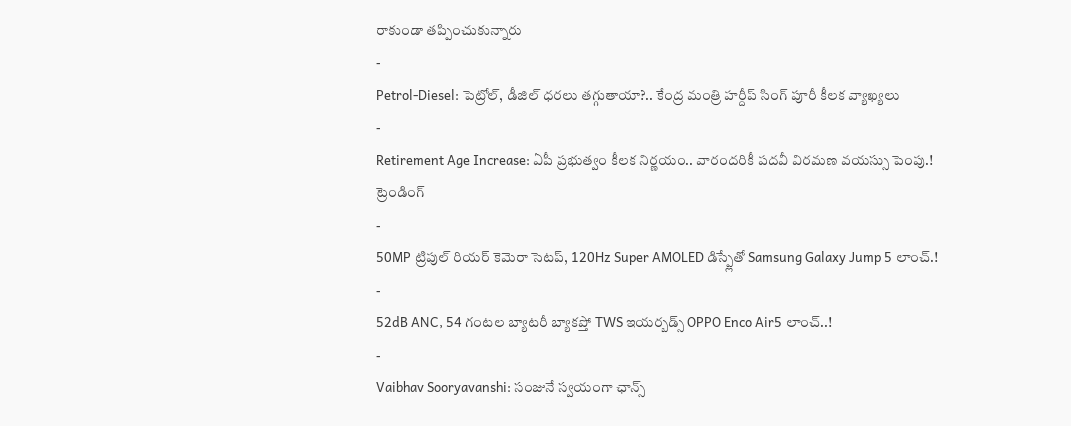రాకుండా తప్పించుకున్నారు
-
Petrol-Diesel: పెట్రోల్, డీజిల్ ధరలు తగ్గుతాయా?.. కేంద్ర మంత్రి హర్దీప్ సింగ్ పూరీ కీలక వ్యాఖ్యలు
-
Retirement Age Increase: ఏపీ ప్రభుత్వం కీలక నిర్ణయం.. వారందరికీ పదవీ విరమణ వయస్సు పెంపు.!
ట్రెండింగ్
-
50MP ట్రిపుల్ రియర్ కెమెరా సెటప్, 120Hz Super AMOLED డిస్ప్లేతో Samsung Galaxy Jump 5 లాంచ్.!
-
52dB ANC, 54 గంటల బ్యాటరీ బ్యాకప్తో TWS ఇయర్బడ్స్ OPPO Enco Air5 లాంచ్..!
-
Vaibhav Sooryavanshi: సంజునే స్వయంగా ఛాన్స్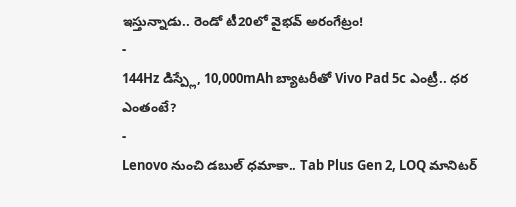ఇస్తున్నాడు.. రెండో టీ20లో వైభవ్ అరంగేట్రం!
-
144Hz డిస్ప్లే, 10,000mAh బ్యాటరీతో Vivo Pad 5c ఎంట్రీ.. ధర ఎంతంటే?
-
Lenovo నుంచి డబుల్ ధమాకా.. Tab Plus Gen 2, LOQ మానిటర్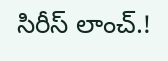సిరీస్ లాంచ్.!